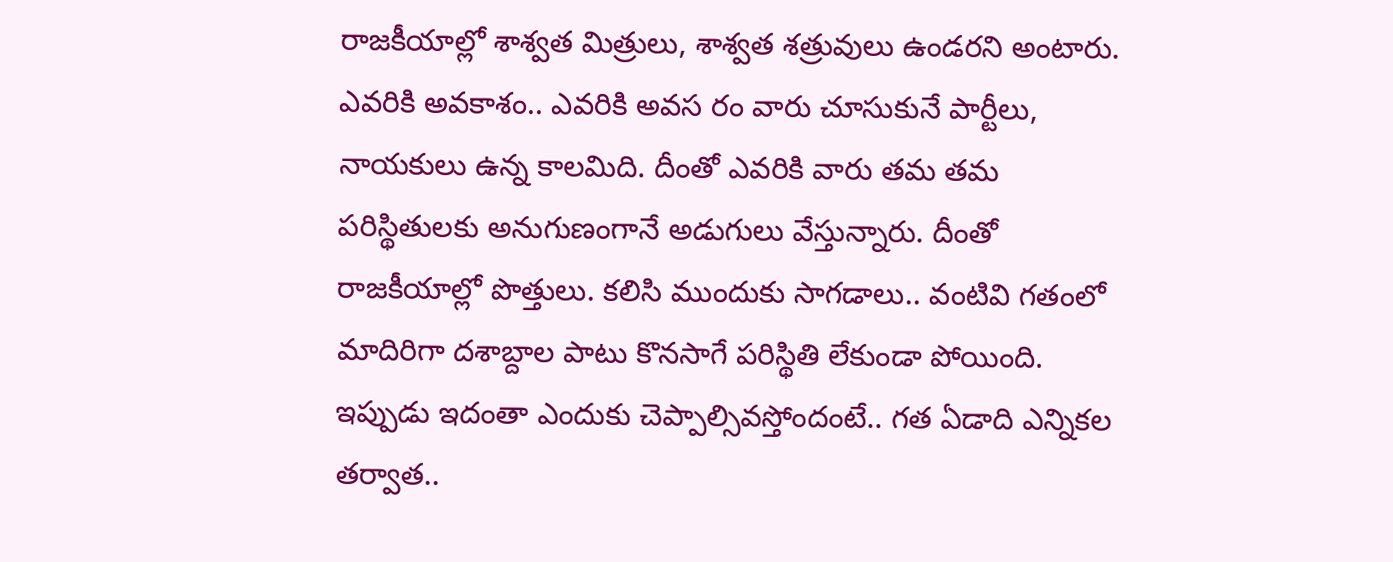రాజకీయాల్లో శాశ్వత మిత్రులు, శాశ్వత శత్రువులు ఉండరని అంటారు. ఎవరికి అవకాశం.. ఎవరికి అవస రం వారు చూసుకునే పార్టీలు, నాయకులు ఉన్న కాలమిది. దీంతో ఎవరికి వారు తమ తమ పరిస్థితులకు అనుగుణంగానే అడుగులు వేస్తున్నారు. దీంతో రాజకీయాల్లో పొత్తులు. కలిసి ముందుకు సాగడాలు.. వంటివి గతంలో మాదిరిగా దశాబ్దాల పాటు కొనసాగే పరిస్థితి లేకుండా పోయింది. ఇప్పుడు ఇదంతా ఎందుకు చెప్పాల్సివస్తోందంటే.. గత ఏడాది ఎన్నికల తర్వాత..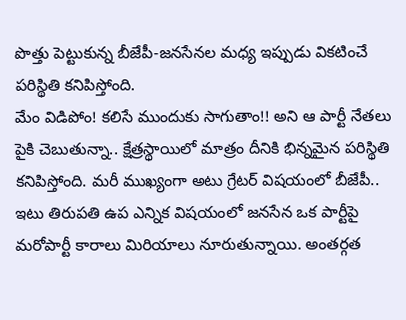పొత్తు పెట్టుకున్న బీజేపీ-జనసేనల మధ్య ఇప్పుడు వికటించే పరిస్థితి కనిపిస్తోంది.
మేం విడిపోం! కలిసే ముందుకు సాగుతాం!! అని ఆ పార్టీ నేతలు పైకి చెబుతున్నా.. క్షేత్రస్థాయిలో మాత్రం దీనికి భిన్నమైన పరిస్థితి కనిపిస్తోంది. మరీ ముఖ్యంగా అటు గ్రేటర్ విషయంలో బీజేపీ.. ఇటు తిరుపతి ఉప ఎన్నిక విషయంలో జనసేన ఒక పార్టీపై మరోపార్టీ కారాలు మిరియాలు నూరుతున్నాయి. అంతర్గత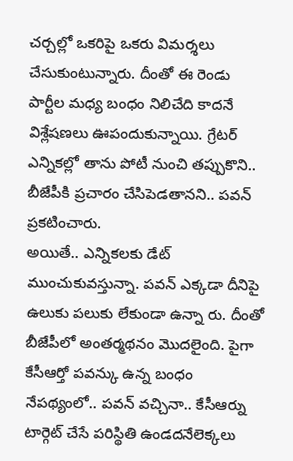చర్చల్లో ఒకరిపై ఒకరు విమర్శలు చేసుకుంటున్నారు. దీంతో ఈ రెండు పార్టీల మధ్య బంధం నిలిచేది కాదనే విశ్లేషణలు ఊపందుకున్నాయి. గ్రేటర్ ఎన్నికల్లో తాను పోటీ నుంచి తప్పుకొని.. బీజేపీకి ప్రచారం చేసిపెడతానని.. పవన్ ప్రకటించారు.
అయితే.. ఎన్నికలకు డేట్ ముంచుకువస్తున్నా. పవన్ ఎక్కడా దీనిపై ఉలుకు పలుకు లేకుండా ఉన్నా రు. దీంతో బీజేపీలో అంతర్మథనం మొదలైంది. పైగా కేసీఆర్తో పవన్కు ఉన్న బంధం నేపథ్యంలో.. పవన్ వచ్చినా.. కేసీఆర్ను టార్గెట్ చేసే పరిస్థితి ఉండదనేలెక్కలు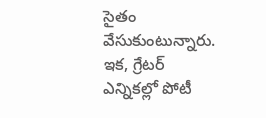సైతం వేసుకుంటున్నారు. ఇక, గ్రేటర్ ఎన్నికల్లో పోటీ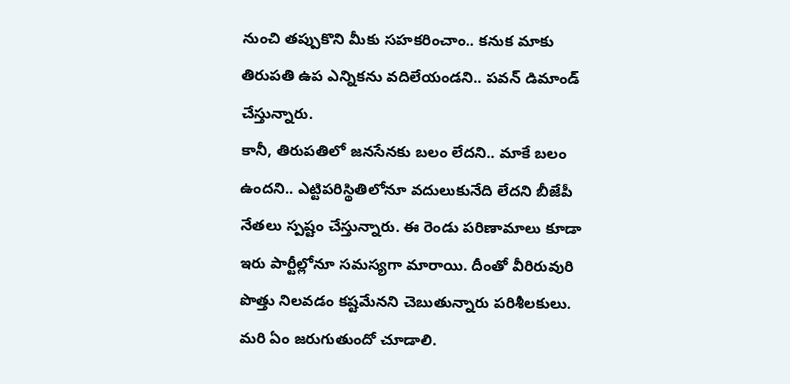నుంచి తప్పుకొని మీకు సహకరించాం.. కనుక మాకు తిరుపతి ఉప ఎన్నికను వదిలేయండని.. పవన్ డిమాండ్ చేస్తున్నారు.
కానీ, తిరుపతిలో జనసేనకు బలం లేదని.. మాకే బలం ఉందని.. ఎట్టిపరిస్థితిలోనూ వదులుకునేది లేదని బీజేపీ నేతలు స్పష్టం చేస్తున్నారు. ఈ రెండు పరిణామాలు కూడా ఇరు పార్టీల్లోనూ సమస్యగా మారాయి. దీంతో వీరిరువురి పొత్తు నిలవడం కష్టమేనని చెబుతున్నారు పరిశీలకులు. మరి ఏం జరుగుతుందో చూడాలి.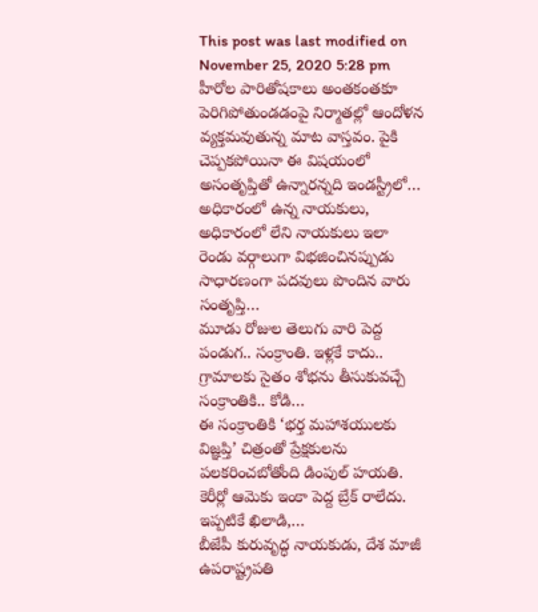This post was last modified on November 25, 2020 5:28 pm
హీరోల పారితోషకాలు అంతకంతకూ పెరిగిపోతుండడంపై నిర్మాతల్లో ఆందోళన వ్యక్తమవుతున్న మాట వాస్తవం. పైకి చెప్పకపోయినా ఈ విషయంలో అసంతృప్తితో ఉన్నారన్నది ఇండస్ట్రీలో…
అధికారంలో ఉన్న నాయకులు, అధికారంలో లేని నాయకులు ఇలా రెండు వర్గాలుగా విభజించినప్పుడు సాధారణంగా పదవులు పొందిన వారు సంతృప్తి…
మూడు రోజుల తెలుగు వారి పెద్ద పండుగ.. సంక్రాంతి. ఇళ్లకే కాదు.. గ్రామాలకు సైతం శోభను తీసుకువచ్చే సంక్రాంతికి.. కోడి…
ఈ సంక్రాంతికి ‘భర్త మహాశయులకు విజ్ఞప్తి’ చిత్రంతో ప్రేక్షకులను పలకరించబోతోంది డింపుల్ హయతి. కెరీర్లో ఆమెకు ఇంకా పెద్ద బ్రేక్ రాలేదు. ఇప్పటికే ఖిలాడి,…
బీజేపీ కురువృద్ధ నాయకుడు, దేశ మాజీ ఉపరాష్ట్రపతి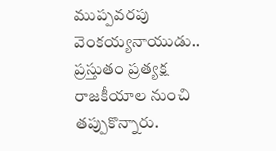ముప్పవరపు వెంకయ్యనాయుడు.. ప్రస్తుతం ప్రత్యక్ష రాజకీయాల నుంచి తప్పుకొన్నారు.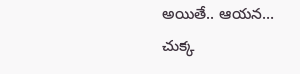అయితే.. ఆయన…
చుక్క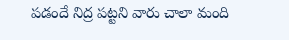పడందే నిద్ర పట్టని వారు చాలా మంది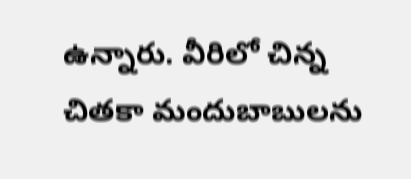ఉన్నారు. వీరిలో చిన్న చితకా మందుబాబులను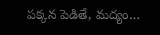పక్కన పెడితే, మద్యం…